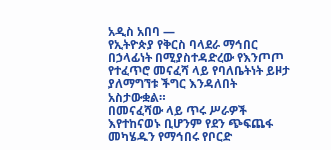አዲስ አበባ —
የኢትዮጵያ የቅርስ ባላደራ ማኅበር በኃላፊነት በሚያስተዳድረው የእንጦጦ የተፈጥሮ መናፈሻ ላይ የባለቤትነት ይዞታ ያለማግኘቱ ችግር እንዳለበት አስታውቋል።
በመናፈሻው ላይ ጥሩ ሥራዎች እየተከናወኑ ቢሆንም የደን ጭፍጨፋ መካሄዱን የማኅበሩ የቦርድ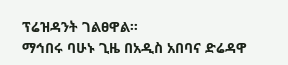ፕሬዝዳንት ገልፀዋል።
ማኅበሩ ባሁኑ ጊዜ በአዲስ አበባና ድሬዳዋ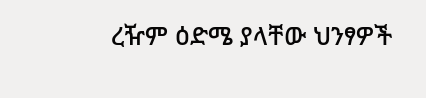ረዥም ዕድሜ ያላቸው ህንፃዎች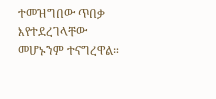ተመዝግበው ጥበቃ እየተደረገላቸው መሆኑንም ተናግረዋል።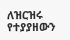ለዝርዝሩ የተያያዘውን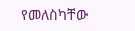የመለስካቸው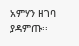አምሃን ዘገባ ያዳምጡ፡፡